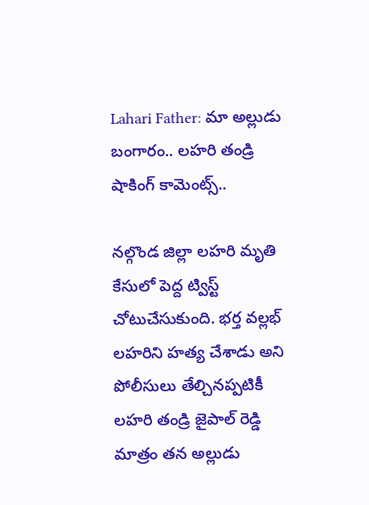Lahari Father: మా అల్లుడు బంగారం.. లహరి తండ్రి షాకింగ్‌ కామెంట్స్‌..

నల్గొండ జిల్లా లహరి మృతి కేసులో పెద్ద ట్విస్ట్‌ చోటుచేసుకుంది. భర్త వల్లభ్‌ లహరిని హత్య చేశాడు అని పోలీసులు తేల్చినప్పటికీ లహరి తండ్రి జైపాల్‌ రెడ్డి మాత్రం తన అల్లుడు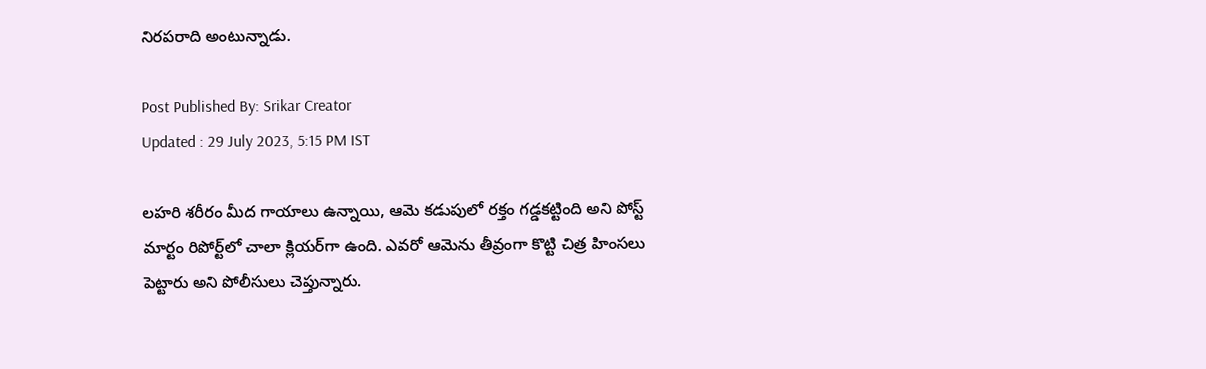నిరపరాది అంటున్నాడు.

Post Published By: Srikar Creator
Updated : 29 July 2023, 5:15 PM IST

లహరి శరీరం మీద గాయాలు ఉన్నాయి, ఆమె కడుపులో రక్తం గడ్డకట్టింది అని పోస్ట్‌ మార్టం రిపోర్ట్‌లో చాలా క్లియర్‌గా ఉంది. ఎవరో ఆమెను తీవ్రంగా కొట్టి చిత్ర హింసలు పెట్టారు అని పోలీసులు చెప్తున్నారు.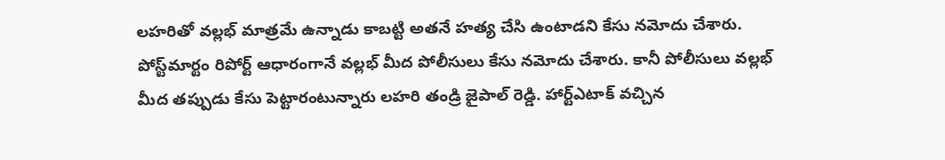లహరితో వల్లభ్‌ మాత్రమే ఉన్నాడు కాబట్టి అతనే హత్య చేసి ఉంటాడని కేసు నమోదు చేశారు. పోస్ట్‌మార్టం రిపోర్ట్‌ ఆధారంగానే వల్లభ్ మీద పోలీసులు కేసు నమోదు చేశారు. కానీ పోలీసులు వల్లభ్‌ మీద తప్పుడు కేసు పెట్టారంటున్నారు లహరి తండ్రి జైపాల్‌ రెడ్డి. హార్ట్‌ఎటాక్‌ వచ్చిన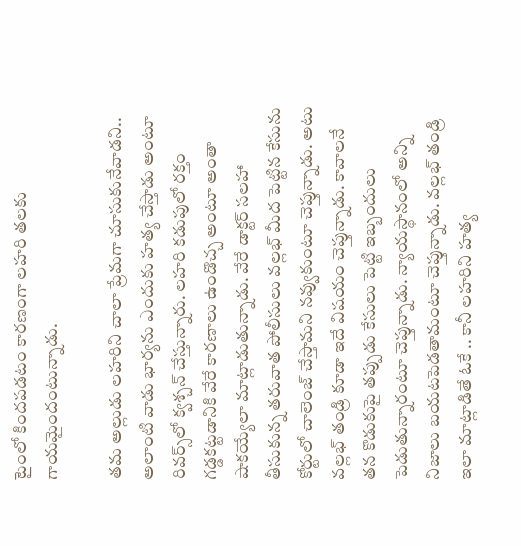టైంలో కిందపడటం కారణంగా లహరి తలకు గాయమైందంటున్నాడు.

తమ అల్లుడు లహరిని చాలా ప్రేమగా చూసుకునేవాడని.. అలాంటి వాడు భార్యను ఎందుకు హత్య చేస్తాడు అంటూ రివర్స్‌లో క్వశ్చన్‌ చేస్తున్నారు. లహరి కడుపులో రక్తం గడ్డకట్టడానికి వేరే కారణాలు ఉండొచ్చ అంటూ అంతా షాకయ్యేలా మాట్లాడుతున్నాడు. వేరే డాక్టర్‌ సలహా తీసుకున్న తరువాత పోలీసులు వల్లభ్‌ మీద పెట్టిన కేసును కోర్టులో చాలెంజ్‌ చేస్తామని నవ్వుకుంటూ చెప్తున్నాడు. అటు వల్లభ్‌ తండ్రి కూడా ఇదే విషయం చెప్తున్నాడు. కావాలనే తన కొడుకుపై తప్పుడు కేసులు పెట్టి ఇబ్బందులు పెడుతున్నారంటూ చెప్తున్నాడు. న్యాయస్థానంలో అన్ని నిజాలు బయటపెడతామంటూ చెప్తున్నాడు. వల్లభ్‌ తండ్రి ఇలా మాట్లాడితే ఓకే .. కానీ లహరిని హత్య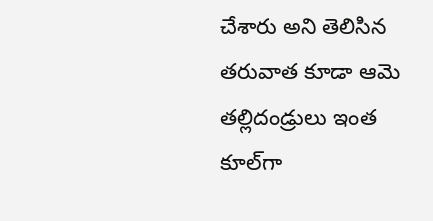చేశారు అని తెలిసిన తరువాత కూడా ఆమె తల్లిదండ్రులు ఇంత కూల్‌గా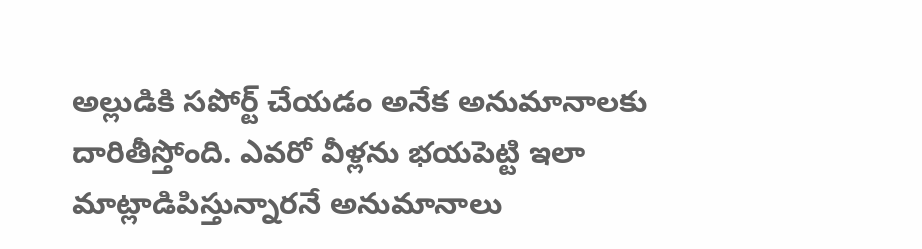అల్లుడికి సపోర్ట్‌ చేయడం అనేక అనుమానాలకు దారితీస్తోంది. ఎవరో వీళ్లను భయపెట్టి ఇలా మాట్లాడిపిస్తున్నారనే అనుమానాలు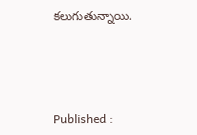కలుగుతున్నాయి.





Published :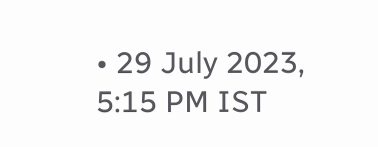• 29 July 2023, 5:15 PM IST